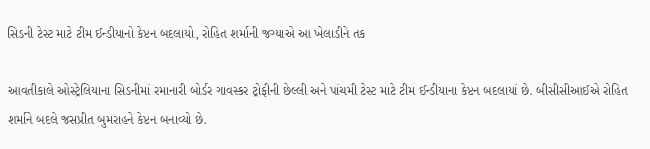સિડની ટેસ્ટ માટે ટીમ ઈન્ડીયાનો કેપ્ટન બદલાયો, રોહિત શર્માની જગ્યાએ આ ખેલાડીને તક

આવતીકાલે ઓસ્ટ્રેલિયાના સિડનીમાં રમાનારી બોર્ડર ગાવસ્કર ટ્રોફીની છેલ્લી અને પાંચમી ટેસ્ટ માટે ટીમ ઈન્ડીયાના કેપ્ટન બદલાયાં છે. બીસીસીઆઈએ રોહિત શર્માને બદલે જસપ્રીત બુમરાહને કેપ્ટન બનાવ્યો છે.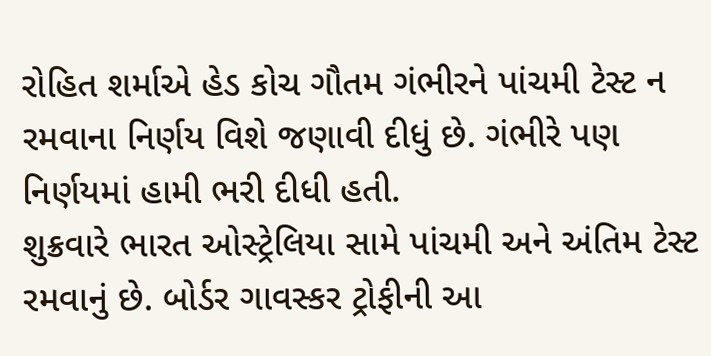રોહિત શર્માએ હેડ કોચ ગૌતમ ગંભીરને પાંચમી ટેસ્ટ ન રમવાના નિર્ણય વિશે જણાવી દીધું છે. ગંભીરે પણ નિર્ણયમાં હામી ભરી દીધી હતી.
શુક્રવારે ભારત ઓસ્ટ્રેલિયા સામે પાંચમી અને અંતિમ ટેસ્ટ રમવાનું છે. બોર્ડર ગાવસ્કર ટ્રોફીની આ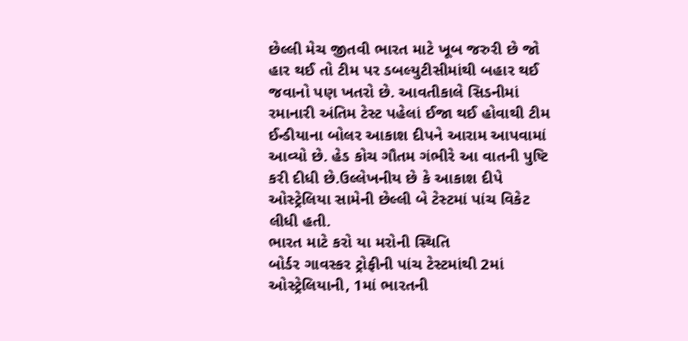છેલ્લી મેચ જીતવી ભારત માટે ખૂબ જરુરી છે જો હાર થઈ તો ટીમ પર ડબલ્યુટીસીમાંથી બહાર થઈ જવાનો પણ ખતરો છે. આવતીકાલે સિડનીમાં રમાનારી અંતિમ ટેસ્ટ પહેલાં ઈજા થઈ હોવાથી ટીમ ઈન્ડીયાના બોલર આકાશ દીપને આરામ આપવામાં આવ્યો છે. હેડ કોચ ગૌતમ ગંભીરે આ વાતની પુષ્ટિ કરી દીધી છે.ઉલ્લેખનીય છે કે આકાશ દીપે ઓસ્ટ્રેલિયા સામેની છેલ્લી બે ટેસ્ટમાં પાંચ વિકેટ લીધી હતી.
ભારત માટે કરો યા મરોની સ્થિતિ
બોર્ડર ગાવસ્કર ટ્રોફીની પાંચ ટેસ્ટમાંથી 2માં ઓસ્ટ્રેલિયાની, 1માં ભારતની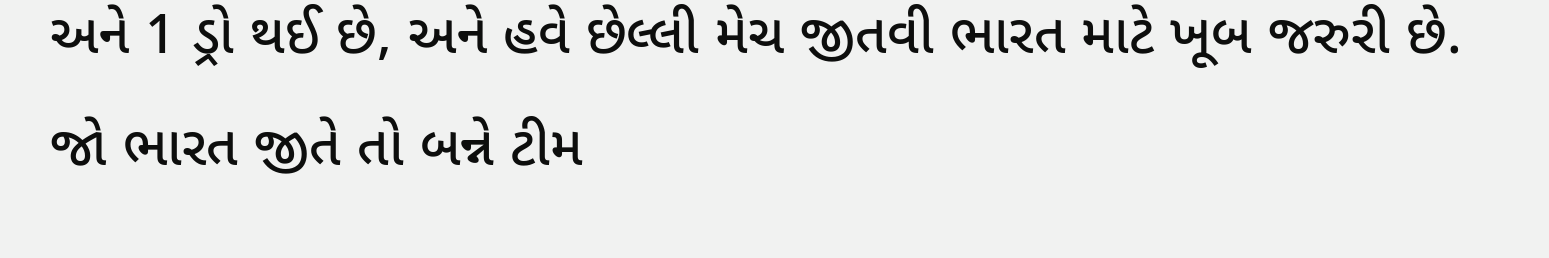અને 1 ડ્રો થઈ છે, અને હવે છેલ્લી મેચ જીતવી ભારત માટે ખૂબ જરુરી છે. જો ભારત જીતે તો બન્ને ટીમ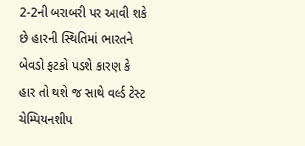2-2ની બરાબરી પર આવી શકે છે હારની સ્થિતિમાં ભારતને બેવડો ફટકો પડશે કારણ કે હાર તો થશે જ સાથે વર્લ્ડ ટેસ્ટ ચેમ્પિયનશીપ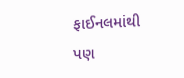ફાઈનલમાંથી પણ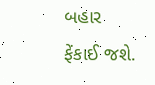બહાર ફેંકાઈ જશે.